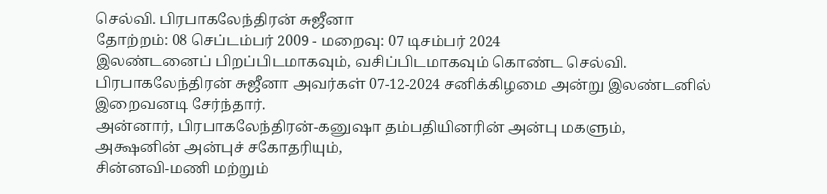செல்வி. பிரபாகலேந்திரன் சுஜீனா
தோற்றம்: 08 செப்டம்பர் 2009 - மறைவு: 07 டிசம்பர் 2024
இலண்டனைப் பிறப்பிடமாகவும், வசிப்பிடமாகவும் கொண்ட செல்வி. பிரபாகலேந்திரன் சுஜீனா அவர்கள் 07-12-2024 சனிக்கிழமை அன்று இலண்டனில் இறைவனடி சேர்ந்தார்.
அன்னார், பிரபாகலேந்திரன்-கனுஷா தம்பதியினரின் அன்பு மகளும்,
அக்ஷனின் அன்புச் சகோதரியும்,
சின்னவி-மணி மற்றும்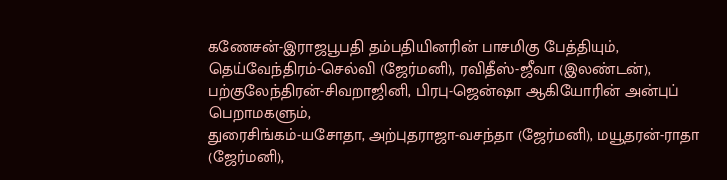கணேசன்-இராஜபூபதி தம்பதியினரின் பாசமிகு பேத்தியும்,
தெய்வேந்திரம்-செல்வி (ஜேர்மனி), ரவிதீஸ்-ஜீவா (இலண்டன்), பற்குலேந்திரன்-சிவறாஜினி, பிரபு-ஜென்ஷா ஆகியோரின் அன்புப் பெறாமகளும்,
துரைசிங்கம்-யசோதா, அற்புதராஜா-வசந்தா (ஜேர்மனி), மயூதரன்-ராதா (ஜேர்மனி),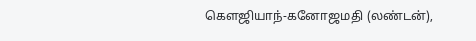கௌஜியாந்-கனோஜமதி (லண்டன்),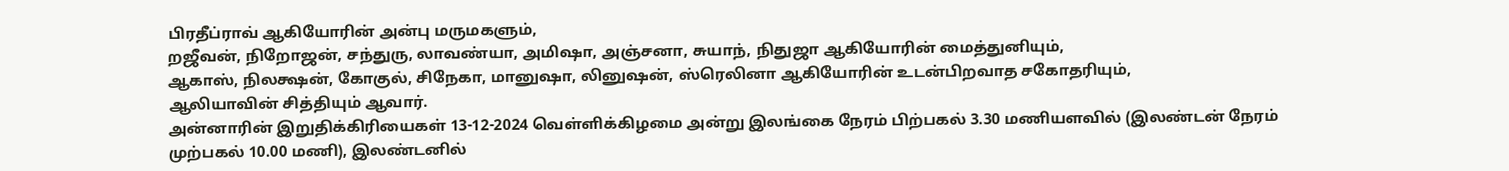பிரதீப்ராவ் ஆகியோரின் அன்பு மருமகளும்,
றஜீவன், நிறோஜன், சந்துரு, லாவண்யா, அமிஷா, அஞ்சனா, சுயாந், நிதுஜா ஆகியோரின் மைத்துனியும்,
ஆகாஸ், நிலக்ஷன், கோகுல், சிநேகா, மானுஷா, லினுஷன், ஸ்ரெலினா ஆகியோரின் உடன்பிறவாத சகோதரியும்,
ஆலியாவின் சித்தியும் ஆவார்.
அன்னாரின் இறுதிக்கிரியைகள் 13-12-2024 வெள்ளிக்கிழமை அன்று இலங்கை நேரம் பிற்பகல் 3.30 மணியளவில் (இலண்டன் நேரம் முற்பகல் 10.00 மணி), இலண்டனில்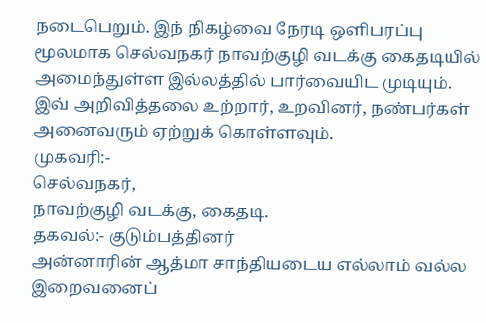நடைபெறும். இந் நிகழ்வை நேரடி ஒளிபரப்பு மூலமாக செல்வநகர் நாவற்குழி வடக்கு கைதடியில் அமைந்துள்ள இல்லத்தில் பார்வையிட முடியும்.
இவ் அறிவித்தலை உற்றார், உறவினர், நண்பர்கள் அனைவரும் ஏற்றுக் கொள்ளவும்.
முகவரி:-
செல்வநகர்,
நாவற்குழி வடக்கு, கைதடி.
தகவல்:- குடும்பத்தினர்
அன்னாரின் ஆத்மா சாந்தியடைய எல்லாம் வல்ல இறைவனைப்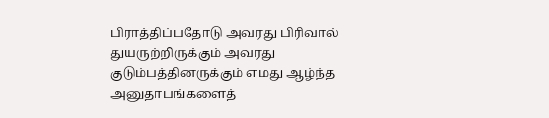பிராத்திப்பதோடு அவரது பிரிவால் துயருற்றிருக்கும் அவரது குடும்பத்தினருக்கும் எமது ஆழ்ந்த அனுதாபங்களைத்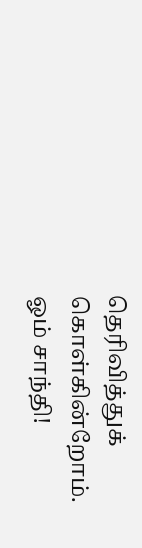தெரிவித்துக் கொள்கின்றோம்.
ஓம் சாந்தி!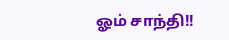ஓம் சாந்தி!!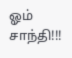ஓம் சாந்தி!!!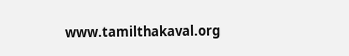www.tamilthakaval.org